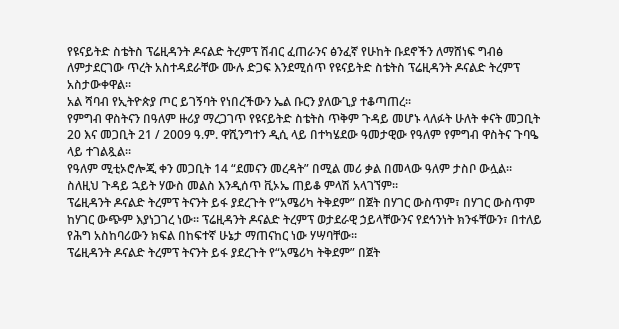የዩናይትድ ስቴትስ ፕሬዚዳንት ዶናልድ ትረምፕ ሽብር ፈጠራንና ፅንፈኛ የሁከት ቡደኖችን ለማሸነፍ ግብፅ ለምታደርገው ጥረት አስተዳደራቸው ሙሉ ድጋፍ እንደሚሰጥ የዩናይትድ ስቴትስ ፕሬዚዳንት ዶናልድ ትረምፕ አስታውቀዋል፡፡
አል ሻባብ የኢትዮጵያ ጦር ይገኝባት የነበረችውን ኤል ቡርን ያለውጊያ ተቆጣጠረ፡፡
የምግብ ዋስትናን በዓለም ዙሪያ ማረጋገጥ የዩናይትድ ስቴትስ ጥቅም ጉዳይ መሆኑ ላለፉት ሁለት ቀናት መጋቢት 20 እና መጋቢት 21 / 2009 ዓ.ም. ዋሺንግተን ዲሲ ላይ በተካሄደው ዓመታዊው የዓለም የምግብ ዋስትና ጉባዔ ላይ ተገልጿል፡፡
የዓለም ሚቲኦሮሎጂ ቀን መጋቢት 14 “ደመናን መረዳት” በሚል መሪ ቃል በመላው ዓለም ታስቦ ውሏል፡፡
ስለዚህ ጉዳይ ኋይት ሃውስ መልስ እንዲሰጥ ቪኦኤ ጠይቆ ምላሽ አላገኘም።
ፕሬዚዳንት ዶናልድ ትረምፕ ትናንት ይፋ ያደረጉት የ“አሜሪካ ትቅደም” በጀት በሃገር ውስጥም፣ በሃገር ውስጥም ከሃገር ውጭም እያነጋገረ ነው፡፡ ፕሬዚዳንት ዶናልድ ትረምፕ ወታደራዊ ኃይላቸውንና የደኅንነት ክንፋቸውን፣ በተለይ የሕግ አስከባሪውን ክፍል በከፍተኛ ሁኔታ ማጠናከር ነው ሃሣባቸው፡፡
ፕሬዚዳንት ዶናልድ ትረምፕ ትናንት ይፋ ያደረጉት የ“አሜሪካ ትቅደም” በጀት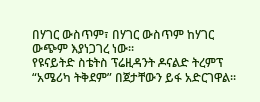በሃገር ውስጥም፣ በሃገር ውስጥም ከሃገር ውጭም እያነጋገረ ነው፡፡
የዩናይትድ ስቴትስ ፕሬዚዳንት ዶናልድ ትረምፕ “አሜሪካ ትቅደም” በጀታቸውን ይፋ አድርገዋል፡፡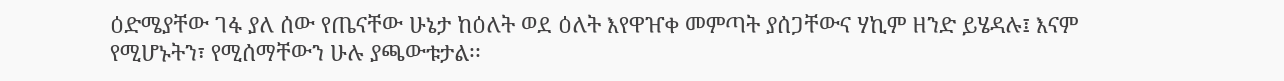ዕድሜያቸው ገፋ ያለ ሰው የጤናቸው ሁኔታ ከዕለት ወደ ዕለት እየዋዠቀ መምጣት ያሰጋቸውና ሃኪም ዘንድ ይሄዳሉ፤ እናም የሚሆኑትን፣ የሚሰማቸውን ሁሉ ያጫውቱታል፡፡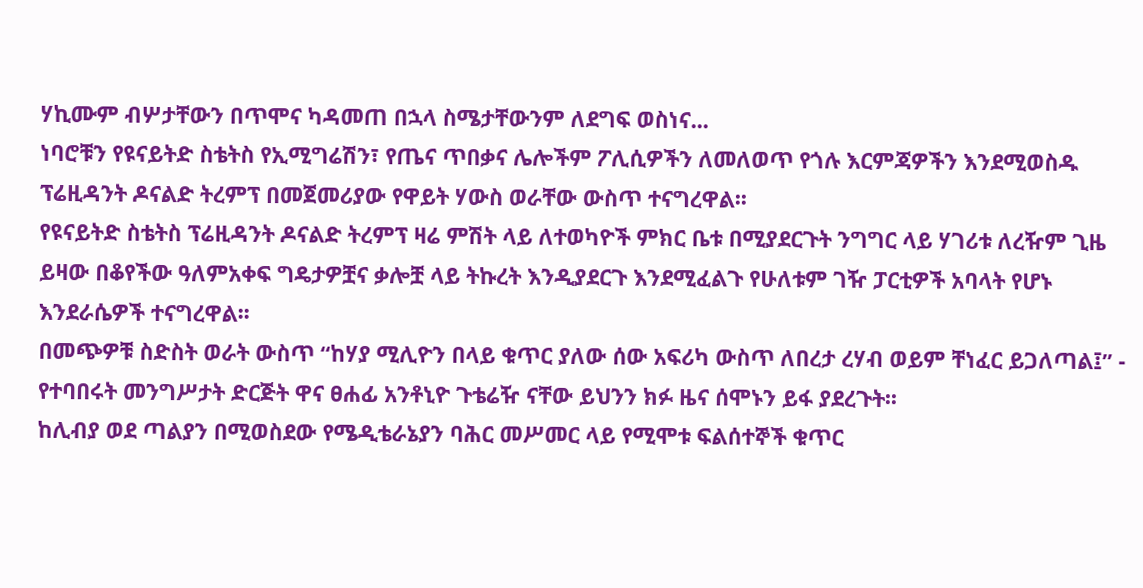ሃኪሙም ብሦታቸውን በጥሞና ካዳመጠ በኋላ ስሜታቸውንም ለደግፍ ወስነና...
ነባሮቹን የዩናይትድ ስቴትስ የኢሚግሬሽን፣ የጤና ጥበቃና ሌሎችም ፖሊሲዎችን ለመለወጥ የጎሉ እርምጃዎችን እንደሚወስዱ ፕሬዚዳንት ዶናልድ ትረምፕ በመጀመሪያው የዋይት ሃውስ ወራቸው ውስጥ ተናግረዋል፡፡
የዩናይትድ ስቴትስ ፕሬዚዳንት ዶናልድ ትረምፕ ዛሬ ምሽት ላይ ለተወካዮች ምክር ቤቱ በሚያደርጉት ንግግር ላይ ሃገሪቱ ለረዥም ጊዜ ይዛው በቆየችው ዓለምአቀፍ ግዴታዎቿና ቃሎቿ ላይ ትኩረት እንዲያደርጉ እንደሚፈልጉ የሁለቱም ገዥ ፓርቲዎች አባላት የሆኑ እንደራሴዎች ተናግረዋል፡፡
በመጭዎቹ ስድስት ወራት ውስጥ “ከሃያ ሚሊዮን በላይ ቁጥር ያለው ሰው አፍሪካ ውስጥ ለበረታ ረሃብ ወይም ቸነፈር ይጋለጣል፤” - የተባበሩት መንግሥታት ድርጅት ዋና ፀሐፊ አንቶኒዮ ጉቴሬዥ ናቸው ይህንን ክፉ ዜና ሰሞኑን ይፋ ያደረጉት፡፡
ከሊብያ ወደ ጣልያን በሚወስደው የሜዲቴራኔያን ባሕር መሥመር ላይ የሚሞቱ ፍልሰተኞች ቁጥር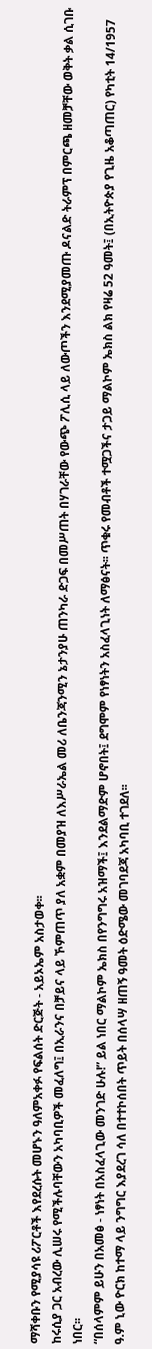ማሻቀቡን የሚያሳዩ ሪፖርቶች እየደረሱት መሆኑን ዓለምአቀፉ የፍልሰት ድርጅት - አይኦኤም አስታወቀ፡፡
ከሩሲያ ጋር አብረው ሊሠሩ የሚችሉባቸውን አካባቢዎች መፈለግ፤ በኢራንና በቻይና ላይ ኾምጠጥ ያለ አቋም በመያዝ ለእሥራኤል መሪ ለቤንጃንሚን ኔታንያሁ ጠንካራ ድጋፍ በመሥጠት በሃገራቸው የውጭ ፖሊሲ ላይ ለውጦችን እንደሚያመጡ ዶናልድ ትራምፕ በምርጫ ዘመቻቸው ወቅት ቃል ሲገቡ ነበር፡፡
“በሰላምም ይሁን በአመፅ - ነፃነት በአስፈላጊው መንገድ ሁሉ!” ይል ነበር ማልኮም ኤክስ በየንግግሩ አዝማች፤ እንደልማድም ሆኖበት፤ ደግሞም የነፃነትን አስፈላጊነት ለማፅናት፡፡ ጥቁሩ የመብቶች ተሟጋችና ታጋይ ማልኮም ኤክስ ልክ የዛሬ 52 ዓመት፤ (በኢትዮጵያ የጊዜ አቆጣጠር) የካቲት 14/1957 ዓ.ም ኒው ዮርክ ከተማ ላይ ንግግር እያደረገ ሳለ በተተኮሰበት ጥይት በሰላሣ ዘጠኝ ዓመት ዕድሜው መገባደጃ አካባቢ ተገደለ፡፡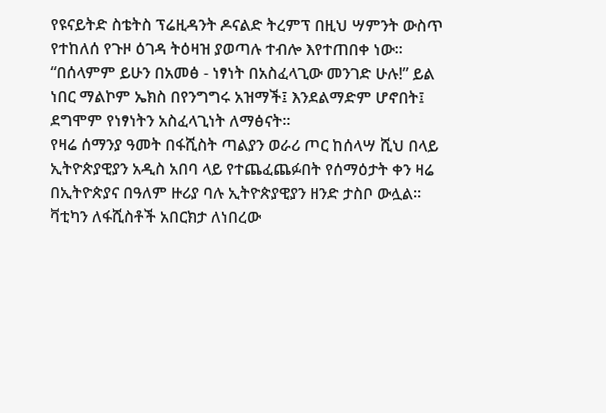የዩናይትድ ስቴትስ ፕሬዚዳንት ዶናልድ ትረምፕ በዚህ ሣምንት ውስጥ የተከለሰ የጉዞ ዕገዳ ትዕዛዝ ያወጣሉ ተብሎ እየተጠበቀ ነው፡፡
“በሰላምም ይሁን በአመፅ - ነፃነት በአስፈላጊው መንገድ ሁሉ!” ይል ነበር ማልኮም ኤክስ በየንግግሩ አዝማች፤ እንደልማድም ሆኖበት፤ ደግሞም የነፃነትን አስፈላጊነት ለማፅናት፡፡
የዛሬ ሰማንያ ዓመት በፋሺስት ጣልያን ወራሪ ጦር ከሰላሣ ሺህ በላይ ኢትዮጵያዊያን አዲስ አበባ ላይ የተጨፈጨፉበት የሰማዕታት ቀን ዛሬ በኢትዮጵያና በዓለም ዙሪያ ባሉ ኢትዮጵያዊያን ዘንድ ታስቦ ውሏል፡፡ ቫቲካን ለፋሺስቶች አበርክታ ለነበረው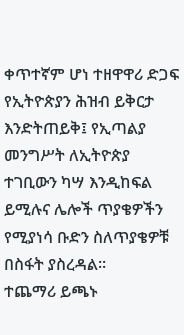ቀጥተኛም ሆነ ተዘዋዋሪ ድጋፍ የኢትዮጵያን ሕዝብ ይቅርታ እንድትጠይቅ፤ የኢጣልያ መንግሥት ለኢትዮጵያ ተገቢውን ካሣ እንዲከፍል ይሚሉና ሌሎች ጥያቄዎችን የሚያነሳ ቡድን ስለጥያቄዎቹ በስፋት ያስረዳል።
ተጨማሪ ይጫኑ